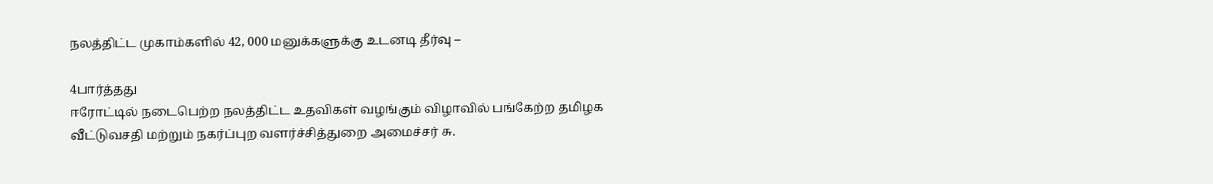நலத்திட்ட முகாம்களில் 42, 000 மனுக்களுக்கு உடனடி தீர்வு –

4பார்த்தது
ஈரோட்டில் நடைபெற்ற நலத்திட்ட உதவிகள் வழங்கும் விழாவில் பங்கேற்ற தமிழக வீட்டுவசதி மற்றும் நகர்ப்புற வளர்ச்சித்துறை அமைச்சர் சு.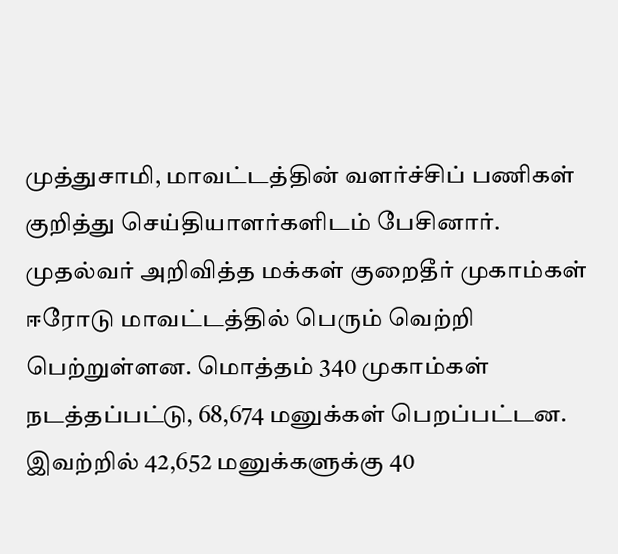முத்துசாமி, மாவட்டத்தின் வளர்ச்சிப் பணிகள் குறித்து செய்தியாளர்களிடம் பேசினார். முதல்வர் அறிவித்த மக்கள் குறைதீர் முகாம்கள் ஈரோடு மாவட்டத்தில் பெரும் வெற்றி பெற்றுள்ளன. மொத்தம் 340 முகாம்கள் நடத்தப்பட்டு, 68,674 மனுக்கள் பெறப்பட்டன. இவற்றில் 42,652 மனுக்களுக்கு 40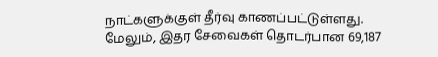நாட்களுக்குள் தீர்வு காணப்பட்டுள்ளது. மேலும், இதர சேவைகள் தொடர்பான 69,187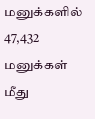மனுக்களில் 47,432 மனுக்கள் மீது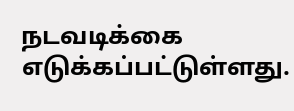நடவடிக்கை எடுக்கப்பட்டுள்ளது.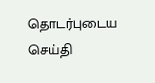தொடர்புடைய செய்தி